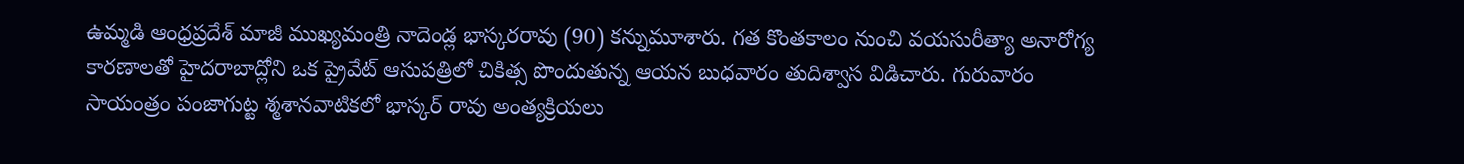ఉమ్మడి ఆంధ్రప్రదేశ్ మాజీ ముఖ్యమంత్రి నాదెండ్ల భాస్కరరావు (90) కన్నుమూశారు. గత కొంతకాలం నుంచి వయసురీత్యా అనారోగ్య కారణాలతో హైదరాబాద్లోని ఒక ప్రైవేట్ ఆసుపత్రిలో చికిత్స పొందుతున్న ఆయన బుధవారం తుదిశ్వాస విడిచారు. గురువారం సాయంత్రం పంజాగుట్ట శ్మశానవాటికలో భాస్కర్ రావు అంత్యక్రియలు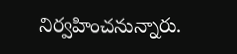నిర్వహించనున్నారు.